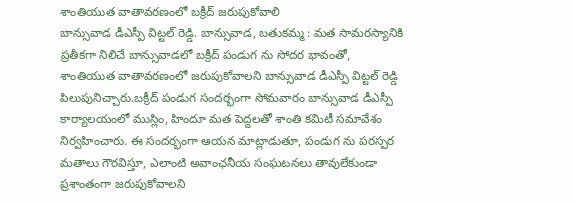శాంతియుత వాతావరణంలో బక్రీద్ జరుపుకోవాలి
బాన్సువాడ డీఎస్పీ విట్టల్ రెడ్డి. బాన్సువాడ, బతుకమ్మ : మత సామరస్యానికి ప్రతీకగా నిలిచే బాన్సువాడలో బక్రీద్ పండుగ ను సోదర భావంతో, శాంతియుత వాతావరణంలో జరుపుకోవాలని బాన్సువాడ డీఎస్పీ విట్టల్ రెడ్డి పిలుపునిచ్చారు.బక్రీద్ పండుగ సందర్భంగా సోమవారం బాన్సువాడ డీఎస్పీ కార్యాలయంలో ముస్లిం, హిందూ మత పెద్దలతో శాంతి కమిటీ సమావేశం నిర్వహించారు. ఈ సందర్భంగా ఆయన మాట్లాడుతూ, పండుగ ను పరస్పర మతాలు గౌరవిస్తూ, ఎలాంటి అవాంఛనీయ సంఘటనలు తావులేకుండా ప్రశాంతంగా జరుపుకోవాలని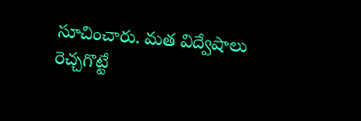సూచించారు. మత విద్వేషాలు రెచ్చగొట్టే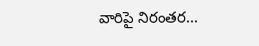వారిపై నిరంతర...